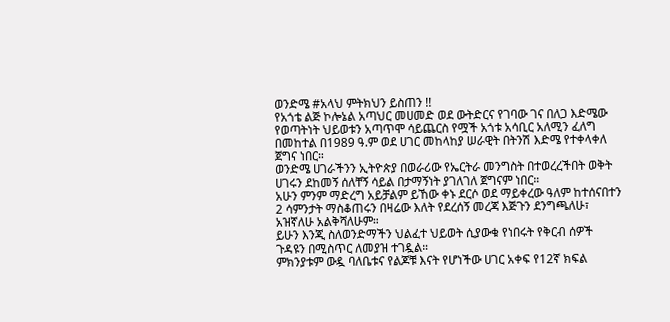ወንድሜ #አላህ ምትክህን ይስጠን !!
የአጎቴ ልጅ ኮሎኔል አጣህር መሀመድ ወደ ውትድርና የገባው ገና በለጋ እድሜው የወጣትነት ህይወቱን አጣጥሞ ሳይጨርስ የሟች አጎቱ አሳቢር አለሚን ፈለግ በመከተል በ1989 ዓ.ም ወደ ሀገር መከላከያ ሠራዊት በትንሽ እድሜ የተቀላቀለ ጀግና ነበር።
ወንድሜ ሀገራችንን ኢትዮጵያ በወራሪው የኤርትራ መንግስት በተወረረችበት ወቅት ሀገሩን ደከመኝ ሰለቸኝ ሳይል በታማኝነት ያገለገለ ጀግናም ነበር።
አሁን ምንም ማድረግ አይቻልም ይኸው ቀኑ ደርሶ ወደ ማይቀረው ዓለም ከተሰናበተን 2 ሳምንታት ማስቆጠሩን በዛሬው እለት የደረሰኝ መረጃ እጅጉን ደንግጫለሁ፣ አዝኛለሁ አልቅሻለሁም።
ይሁን እንጂ ስለወንድማችን ህልፈተ ህይወት ሲያውቁ የነበሩት የቅርብ ሰዎች ጉዳዩን በሚስጥር ለመያዝ ተገዷል።
ምክንያቱም ውዷ ባለቤቱና የልጆቹ እናት የሆነችው ሀገር አቀፍ የ12ኛ ክፍል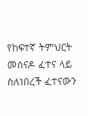የከፍተኛ ትምህርት መሰናዶ ፈተና ላይ ስለነበረች ፈተናውን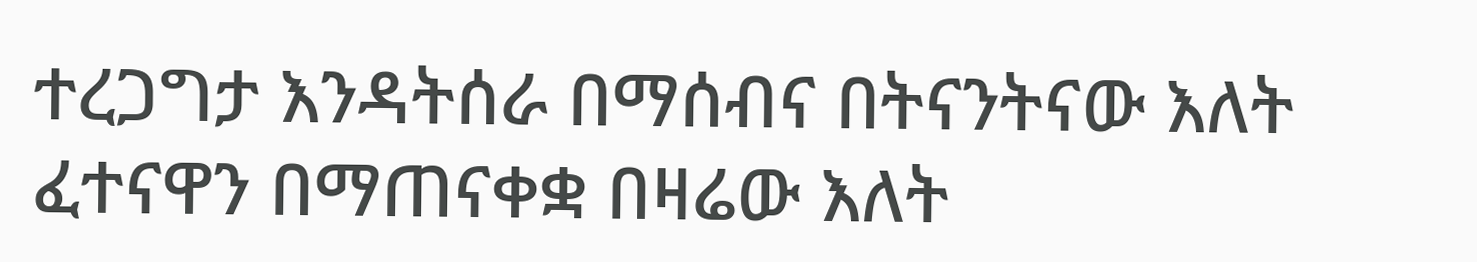ተረጋግታ እንዳትሰራ በማሰብና በትናንትናው እለት ፈተናዋን በማጠናቀቋ በዛሬው እለት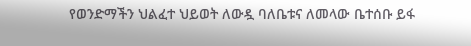የወንድማችን ህልፈተ ህይወት ለውዷ ባለቤቱና ለመላው ቤተሰቡ ይፋ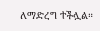ለማድረግ ተችሏል።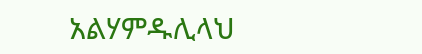አልሃምዱሊላህ